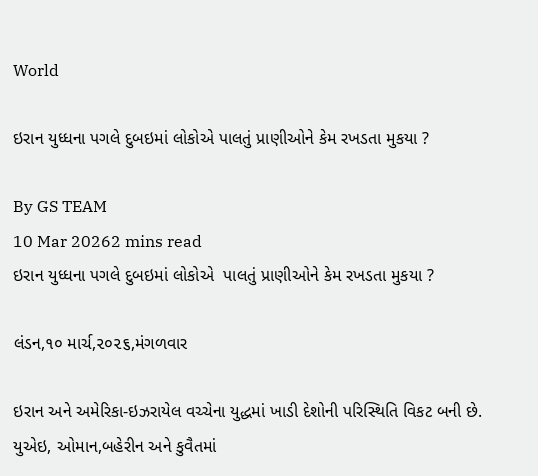World

ઇરાન યુધ્ધના પગલે દુબઇમાં લોકોએ પાલતું પ્રાણીઓને કેમ રખડતા મુકયા ?

By GS TEAM
10 Mar 20262 mins read
ઇરાન યુધ્ધના પગલે દુબઇમાં લોકોએ  પાલતું પ્રાણીઓને કેમ રખડતા મુકયા ?

લંડન,૧૦ માર્ચ,૨૦૨૬,મંગળવાર

ઇરાન અને અમેરિકા-ઇઝરાયેલ વચ્ચેના યુદ્ધમાં ખાડી દેશોની પરિસ્થિતિ વિકટ બની છે. યુએઇ, ઓમાન,બહેરીન અને કુવૈતમાં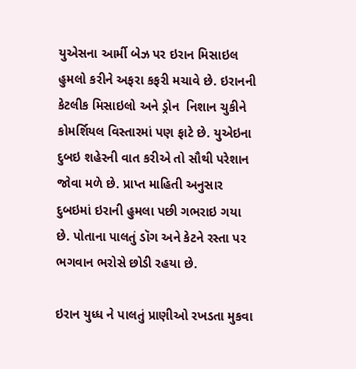યુએસના આર્મી બેઝ પર ઇરાન મિસાઇલ હુમલો કરીને અફરા કફરી મચાવે છે. ઇરાનની કેટલીક મિસાઇલો અને ડ્રોન  નિશાન ચુકીને કોમર્શિયલ વિસ્તારમાં પણ ફાટે છે. યુએઇના દુબઇ શહેરની વાત કરીએ તો સૌથી પરેશાન જોવા મળે છે. પ્રાપ્ત માહિતી અનુસાર  દુબઇમાં ઇરાની હુમલા પછી ગભરાઇ ગયા છે. પોતાના પાલતું ડૉગ અને કેટને રસ્તા પર ભગવાન ભરોસે છોડી રહયા છે.

ઇરાન યુધ્ધ ને પાલતું પ્રાણીઓ રખડતા મુકવા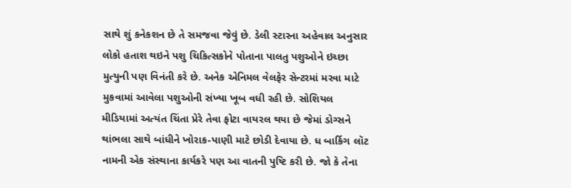સાથે શું કનેકશન છે તે સમજવા જેવું છે. ડેલી સ્ટારના અહેવાલ અનુસાર લોકો હતાશ થઇને પશુ ચિકિત્સકોને પોતાના પાલતુ પશુઓને ઇચ્છા મુત્યુની પણ વિનંતી કરે છે. અનેક એનિમલ વેલફેર સેન્ટરમાં મરવા માટે મુકવામાં આવેલા પશુઓની સંખ્યા ખૂબ વધી રહી છે. સોશિયલ મીડિયામાં અત્યંત ચિંતા પ્રેરે તેવા ફોટા વાયરલ થયા છે જેમાં ડોગ્સને થાંભલા સાથે બાંધીને ખોરાક-પાણી માટે છોડી દેવાયા છે. ધ બાર્કિગ લૉટ નામની એક સંસ્થાના કાર્યકરે પણ આ વાતની પુષ્ટિ કરી છે. જો કે તેના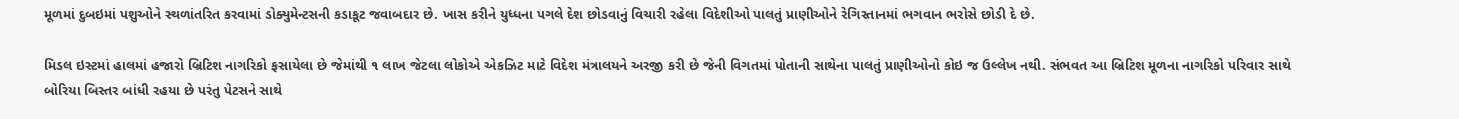મૂળમાં દુબઇમાં પશુઓને સ્થળાંતરિત કરવામાં ડોક્યુમેન્ટસની કડાકૂટ જવાબદાર છે. ખાસ કરીને યુધ્ધના પગલે દેશ છોડવાનું વિચારી રહેલા વિદેશીઓ પાલતું પ્રાણીઓને રેગિસ્તાનમાં ભગવાન ભરોસે છોડી દે છે.

મિડલ ઇસ્ટમાં હાલમાં હજારો બ્રિટિશ નાગરિકો ફસાયેલા છે જેમાંથી ૧ લાખ જેટલા લોકોએ એકઝિટ માટે વિદેશ મંત્રાલયને અરજી કરી છે જેની વિગતમાં પોતાની સાથેના પાલતું પ્રાણીઓનો કોઇ જ ઉલ્લેખ નથી. સંભવત આ બ્રિટિશ મૂળના નાગરિકો પરિવાર સાથે બોરિયા બિસ્તર બાંધી રહયા છે પરંતુ પેટસને સાથે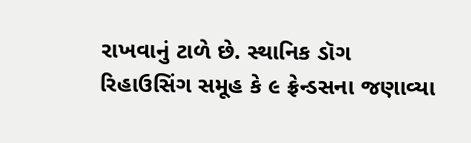રાખવાનું ટાળે છે. સ્થાનિક ડૉગ રિહાઉસિંગ સમૂહ કે ૯ ફ્રેન્ડસના જણાવ્યા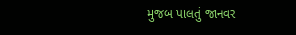મુજબ પાલતું જાનવર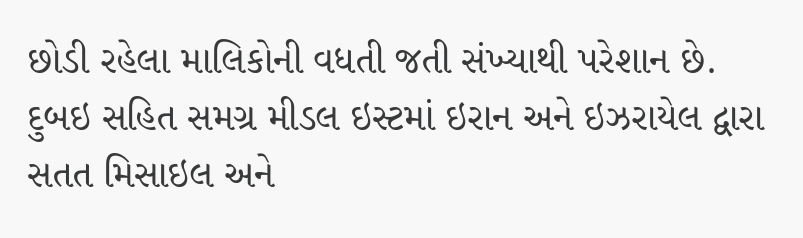છોડી રહેલા માલિકોની વધતી જતી સંખ્યાથી પરેશાન છે. દુબઇ સહિત સમગ્ર મીડલ ઇસ્ટમાં ઇરાન અને ઇઝરાયેલ દ્વારા સતત મિસાઇલ અને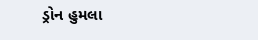ડ્રોન હુમલા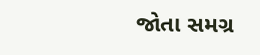જોતા સમગ્ર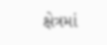ક્ષેત્રમાં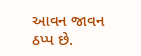આવન જાવન ઠપ્પ છે.